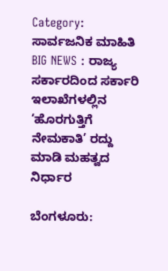Category: ಸಾರ್ವಜನಿಕ ಮಾಹಿತಿ
BIG NEWS : ರಾಜ್ಯ ಸರ್ಕಾರದಿಂದ ಸರ್ಕಾರಿ ಇಲಾಖೆಗಳಲ್ಲಿನ ‘ಹೊರಗುತ್ತಿಗೆ ನೇಮಕಾತಿ’ ರದ್ದು ಮಾಡಿ ಮಹತ್ವದ ನಿರ್ಧಾರ

ಬೆಂಗಳೂರು: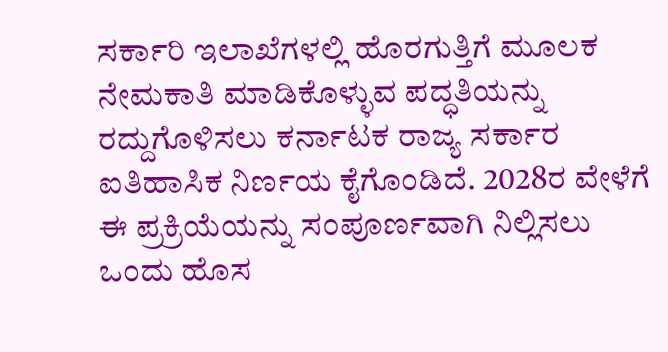ಸರ್ಕಾರಿ ಇಲಾಖೆಗಳಲ್ಲಿ ಹೊರಗುತ್ತಿಗೆ ಮೂಲಕ ನೇಮಕಾತಿ ಮಾಡಿಕೊಳ್ಳುವ ಪದ್ಧತಿಯನ್ನು ರದ್ದುಗೊಳಿಸಲು ಕರ್ನಾಟಕ ರಾಜ್ಯ ಸರ್ಕಾರ ಐತಿಹಾಸಿಕ ನಿರ್ಣಯ ಕೈಗೊಂಡಿದೆ. 2028ರ ವೇಳೆಗೆ ಈ ಪ್ರಕ್ರಿಯೆಯನ್ನು ಸಂಪೂರ್ಣವಾಗಿ ನಿಲ್ಲಿಸಲು ಒಂದು ಹೊಸ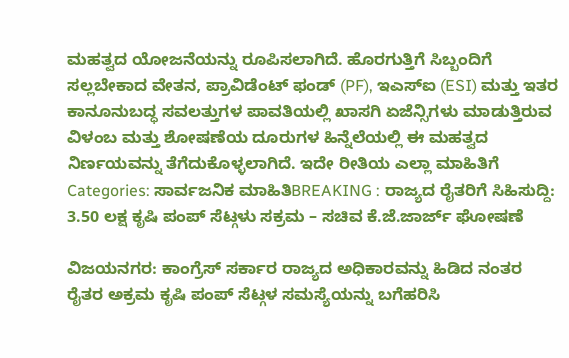ಮಹತ್ವದ ಯೋಜನೆಯನ್ನು ರೂಪಿಸಲಾಗಿದೆ. ಹೊರಗುತ್ತಿಗೆ ಸಿಬ್ಬಂದಿಗೆ ಸಲ್ಲಬೇಕಾದ ವೇತನ, ಪ್ರಾವಿಡೆಂಟ್ ಫಂಡ್ (PF), ಇಎಸ್ಐ (ESI) ಮತ್ತು ಇತರ ಕಾನೂನುಬದ್ಧ ಸವಲತ್ತುಗಳ ಪಾವತಿಯಲ್ಲಿ ಖಾಸಗಿ ಏಜೆನ್ಸಿಗಳು ಮಾಡುತ್ತಿರುವ ವಿಳಂಬ ಮತ್ತು ಶೋಷಣೆಯ ದೂರುಗಳ ಹಿನ್ನೆಲೆಯಲ್ಲಿ ಈ ಮಹತ್ವದ ನಿರ್ಣಯವನ್ನು ತೆಗೆದುಕೊಳ್ಳಲಾಗಿದೆ. ಇದೇ ರೀತಿಯ ಎಲ್ಲಾ ಮಾಹಿತಿಗೆ
Categories: ಸಾರ್ವಜನಿಕ ಮಾಹಿತಿBREAKING : ರಾಜ್ಯದ ರೈತರಿಗೆ ಸಿಹಿಸುದ್ದಿ: 3.50 ಲಕ್ಷ ಕೃಷಿ ಪಂಪ್ ಸೆಟ್ಗಳು ಸಕ್ರಮ – ಸಚಿವ ಕೆ.ಜೆ.ಜಾರ್ಜ್ ಘೋಷಣೆ

ವಿಜಯನಗರ: ಕಾಂಗ್ರೆಸ್ ಸರ್ಕಾರ ರಾಜ್ಯದ ಅಧಿಕಾರವನ್ನು ಹಿಡಿದ ನಂತರ ರೈತರ ಅಕ್ರಮ ಕೃಷಿ ಪಂಪ್ ಸೆಟ್ಗಳ ಸಮಸ್ಯೆಯನ್ನು ಬಗೆಹರಿಸಿ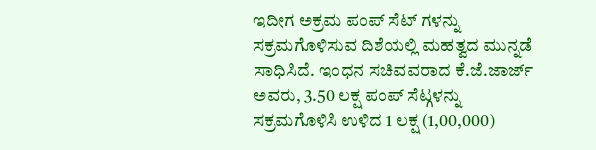ಇದೀಗ ಅಕ್ರಮ ಪಂಪ್ ಸೆಟ್ ಗಳನ್ನು ಸಕ್ರಮಗೊಳಿಸುವ ದಿಶೆಯಲ್ಲಿ ಮಹತ್ವದ ಮುನ್ನಡೆ ಸಾಧಿಸಿದೆ. ಇಂಧನ ಸಚಿವವರಾದ ಕೆ.ಜೆ.ಜಾರ್ಜ್ ಅವರು, 3.50 ಲಕ್ಷ ಪಂಪ್ ಸೆಟ್ಗಳನ್ನು ಸಕ್ರಮಗೊಳಿಸಿ ಉಳಿದ 1 ಲಕ್ಷ (1,00,000)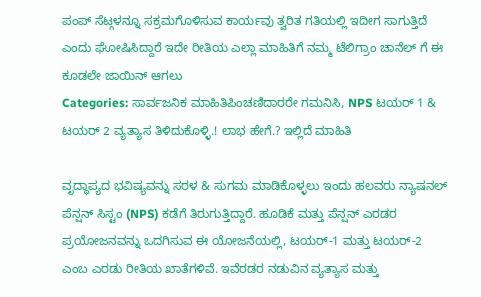ಪಂಪ್ ಸೆಟ್ಗಳನ್ನೂ ಸಕ್ರಮಗೊಳಿಸುವ ಕಾರ್ಯವು ತ್ವರಿತ ಗತಿಯಲ್ಲಿ ಇದೀಗ ಸಾಗುತ್ತಿದೆ ಎಂದು ಘೋಷಿಸಿದ್ದಾರೆ ಇದೇ ರೀತಿಯ ಎಲ್ಲಾ ಮಾಹಿತಿಗೆ ನಮ್ಮ ಟೆಲಿಗ್ರಾಂ ಚಾನೆಲ್ ಗೆ ಈ ಕೂಡಲೇ ಜಾಯಿನ್ ಆಗಲು
Categories: ಸಾರ್ವಜನಿಕ ಮಾಹಿತಿಪಿಂಚಣಿದಾರರೇ ಗಮನಿಸಿ, NPS ಟಯರ್ 1 & ಟಯರ್ 2 ವ್ಯತ್ಯಾಸ ತಿಳಿದುಕೊಳ್ಳಿ.! ಲಾಭ ಹೇಗೆ.? ಇಲ್ಲಿದೆ ಮಾಹಿತಿ

ವೃದ್ಧಾಪ್ಯದ ಭವಿಷ್ಯವನ್ನು ಸರಳ & ಸುಗಮ ಮಾಡಿಕೊಳ್ಳಲು ಇಂದು ಹಲವರು ನ್ಯಾಷನಲ್ ಪೆನ್ಷನ್ ಸಿಸ್ಟಂ (NPS) ಕಡೆಗೆ ತಿರುಗುತ್ತಿದ್ದಾರೆ. ಹೂಡಿಕೆ ಮತ್ತು ಪೆನ್ಷನ್ ಎರಡರ ಪ್ರಯೋಜನವನ್ನು ಒದಗಿಸುವ ಈ ಯೋಜನೆಯಲ್ಲಿ, ಟಯರ್-1 ಮತ್ತು ಟಯರ್-2 ಎಂಬ ಎರಡು ರೀತಿಯ ಖಾತೆಗಳಿವೆ. ಇವೆರಡರ ನಡುವಿನ ವ್ಯತ್ಯಾಸ ಮತ್ತು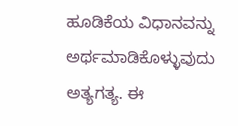ಹೂಡಿಕೆಯ ವಿಧಾನವನ್ನು ಅರ್ಥಮಾಡಿಕೊಳ್ಳುವುದು ಅತ್ಯಗತ್ಯ. ಈ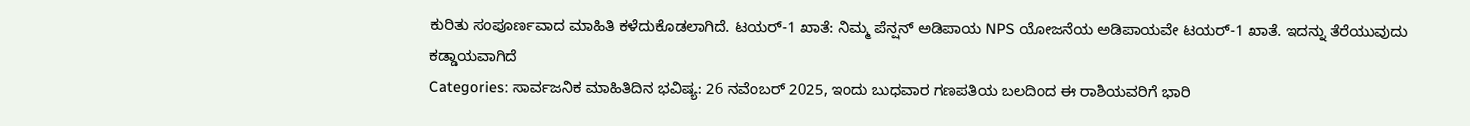ಕುರಿತು ಸಂಪೂರ್ಣವಾದ ಮಾಹಿತಿ ಕಳೆದುಕೊಡಲಾಗಿದೆ. ಟಯರ್-1 ಖಾತೆ: ನಿಮ್ಮ ಪೆನ್ಷನ್ ಅಡಿಪಾಯ NPS ಯೋಜನೆಯ ಅಡಿಪಾಯವೇ ಟಯರ್-1 ಖಾತೆ. ಇದನ್ನು ತೆರೆಯುವುದು ಕಡ್ಡಾಯವಾಗಿದೆ
Categories: ಸಾರ್ವಜನಿಕ ಮಾಹಿತಿದಿನ ಭವಿಷ್ಯ: 26 ನವೆಂಬರ್ 2025, ಇಂದು ಬುಧವಾರ ಗಣಪತಿಯ ಬಲದಿಂದ ಈ ರಾಶಿಯವರಿಗೆ ಭಾರಿ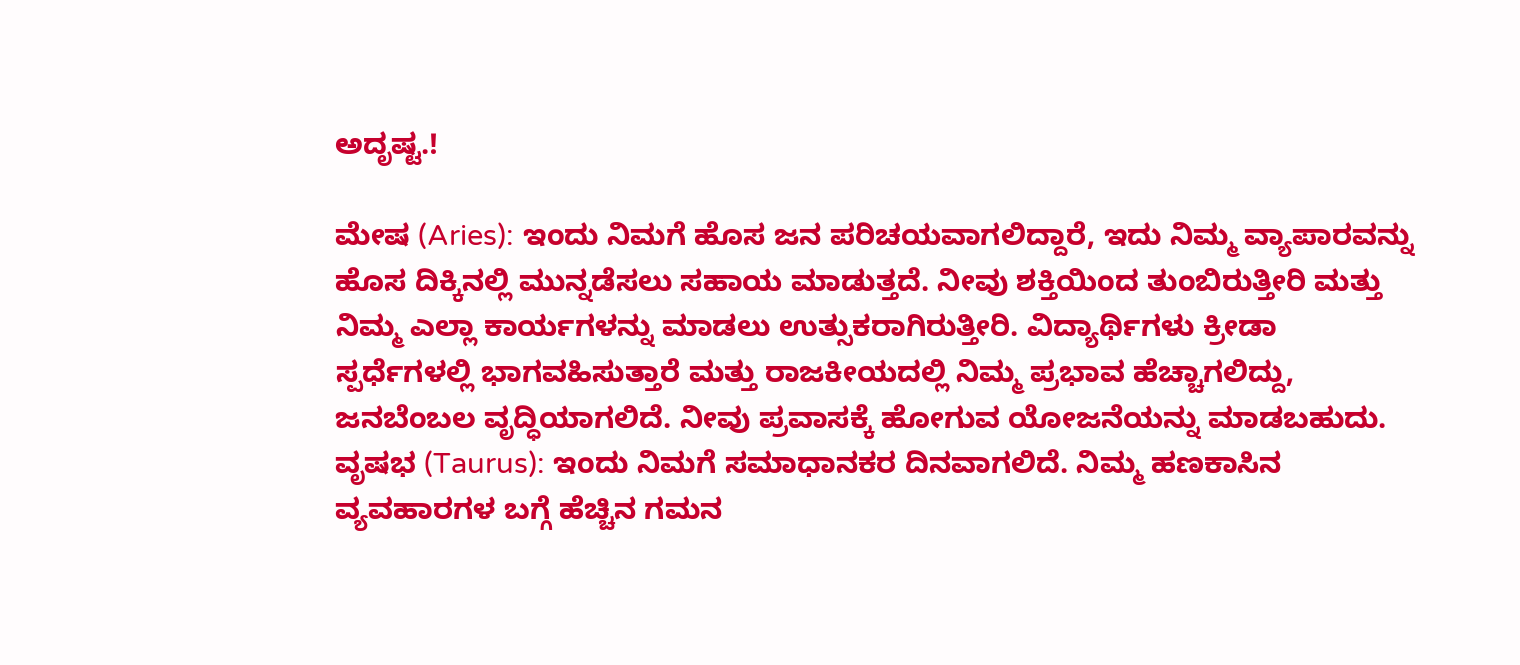ಅದೃಷ್ಟ.!

ಮೇಷ (Aries): ಇಂದು ನಿಮಗೆ ಹೊಸ ಜನ ಪರಿಚಯವಾಗಲಿದ್ದಾರೆ, ಇದು ನಿಮ್ಮ ವ್ಯಾಪಾರವನ್ನು ಹೊಸ ದಿಕ್ಕಿನಲ್ಲಿ ಮುನ್ನಡೆಸಲು ಸಹಾಯ ಮಾಡುತ್ತದೆ. ನೀವು ಶಕ್ತಿಯಿಂದ ತುಂಬಿರುತ್ತೀರಿ ಮತ್ತು ನಿಮ್ಮ ಎಲ್ಲಾ ಕಾರ್ಯಗಳನ್ನು ಮಾಡಲು ಉತ್ಸುಕರಾಗಿರುತ್ತೀರಿ. ವಿದ್ಯಾರ್ಥಿಗಳು ಕ್ರೀಡಾ ಸ್ಪರ್ಧೆಗಳಲ್ಲಿ ಭಾಗವಹಿಸುತ್ತಾರೆ ಮತ್ತು ರಾಜಕೀಯದಲ್ಲಿ ನಿಮ್ಮ ಪ್ರಭಾವ ಹೆಚ್ಚಾಗಲಿದ್ದು, ಜನಬೆಂಬಲ ವೃದ್ಧಿಯಾಗಲಿದೆ. ನೀವು ಪ್ರವಾಸಕ್ಕೆ ಹೋಗುವ ಯೋಜನೆಯನ್ನು ಮಾಡಬಹುದು. ವೃಷಭ (Taurus): ಇಂದು ನಿಮಗೆ ಸಮಾಧಾನಕರ ದಿನವಾಗಲಿದೆ. ನಿಮ್ಮ ಹಣಕಾಸಿನ ವ್ಯವಹಾರಗಳ ಬಗ್ಗೆ ಹೆಚ್ಚಿನ ಗಮನ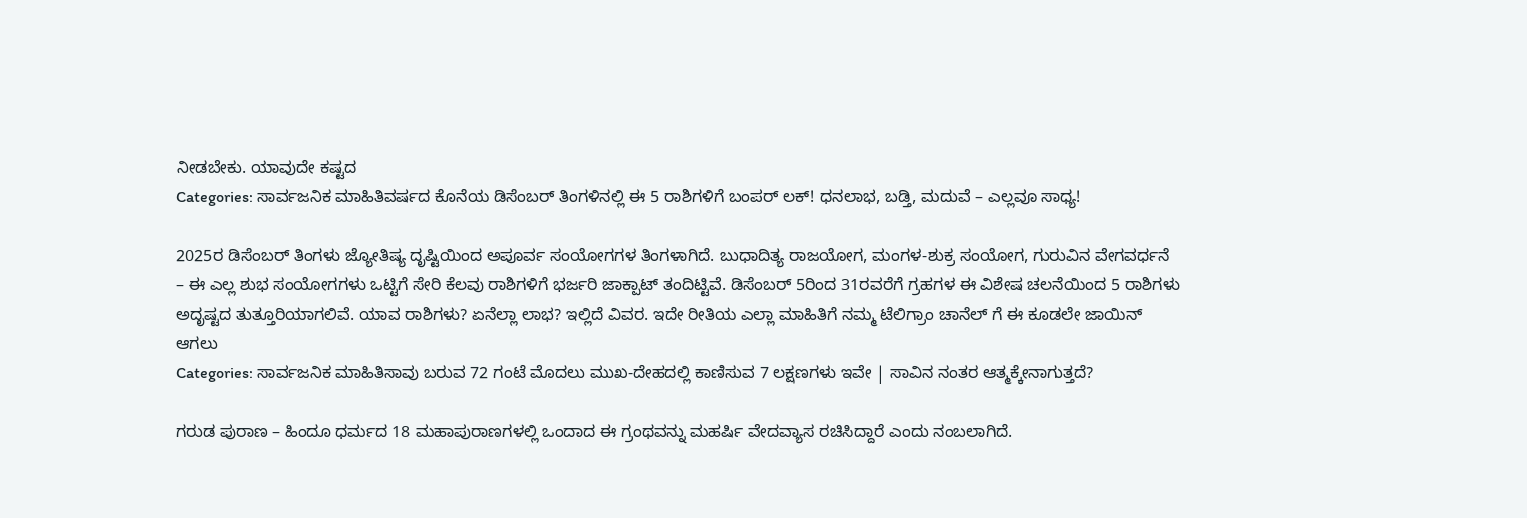ನೀಡಬೇಕು. ಯಾವುದೇ ಕಷ್ಟದ
Categories: ಸಾರ್ವಜನಿಕ ಮಾಹಿತಿವರ್ಷದ ಕೊನೆಯ ಡಿಸೆಂಬರ್ ತಿಂಗಳಿನಲ್ಲಿ ಈ 5 ರಾಶಿಗಳಿಗೆ ಬಂಪರ್ ಲಕ್! ಧನಲಾಭ, ಬಡ್ತಿ, ಮದುವೆ – ಎಲ್ಲವೂ ಸಾಧ್ಯ!

2025ರ ಡಿಸೆಂಬರ್ ತಿಂಗಳು ಜ್ಯೋತಿಷ್ಯ ದೃಷ್ಟಿಯಿಂದ ಅಪೂರ್ವ ಸಂಯೋಗಗಳ ತಿಂಗಳಾಗಿದೆ. ಬುಧಾದಿತ್ಯ ರಾಜಯೋಗ, ಮಂಗಳ-ಶುಕ್ರ ಸಂಯೋಗ, ಗುರುವಿನ ವೇಗವರ್ಧನೆ – ಈ ಎಲ್ಲ ಶುಭ ಸಂಯೋಗಗಳು ಒಟ್ಟಿಗೆ ಸೇರಿ ಕೆಲವು ರಾಶಿಗಳಿಗೆ ಭರ್ಜರಿ ಜಾಕ್ಪಾಟ್ ತಂದಿಟ್ಟಿವೆ. ಡಿಸೆಂಬರ್ 5ರಿಂದ 31ರವರೆಗೆ ಗ್ರಹಗಳ ಈ ವಿಶೇಷ ಚಲನೆಯಿಂದ 5 ರಾಶಿಗಳು ಅದೃಷ್ಟದ ತುತ್ತೂರಿಯಾಗಲಿವೆ. ಯಾವ ರಾಶಿಗಳು? ಏನೆಲ್ಲಾ ಲಾಭ? ಇಲ್ಲಿದೆ ವಿವರ. ಇದೇ ರೀತಿಯ ಎಲ್ಲಾ ಮಾಹಿತಿಗೆ ನಮ್ಮ ಟೆಲಿಗ್ರಾಂ ಚಾನೆಲ್ ಗೆ ಈ ಕೂಡಲೇ ಜಾಯಿನ್ ಆಗಲು
Categories: ಸಾರ್ವಜನಿಕ ಮಾಹಿತಿಸಾವು ಬರುವ 72 ಗಂಟೆ ಮೊದಲು ಮುಖ-ದೇಹದಲ್ಲಿ ಕಾಣಿಸುವ 7 ಲಕ್ಷಣಗಳು ಇವೇ | ಸಾವಿನ ನಂತರ ಆತ್ಮಕ್ಕೇನಾಗುತ್ತದೆ?

ಗರುಡ ಪುರಾಣ – ಹಿಂದೂ ಧರ್ಮದ 18 ಮಹಾಪುರಾಣಗಳಲ್ಲಿ ಒಂದಾದ ಈ ಗ್ರಂಥವನ್ನು ಮಹರ್ಷಿ ವೇದವ್ಯಾಸ ರಚಿಸಿದ್ದಾರೆ ಎಂದು ನಂಬಲಾಗಿದೆ.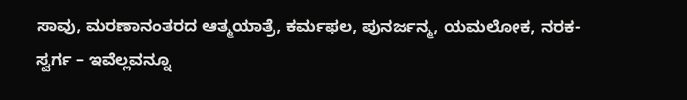ಸಾವು, ಮರಣಾನಂತರದ ಆತ್ಮಯಾತ್ರೆ, ಕರ್ಮಫಲ, ಪುನರ್ಜನ್ಮ, ಯಮಲೋಕ, ನರಕ-ಸ್ವರ್ಗ – ಇವೆಲ್ಲವನ್ನೂ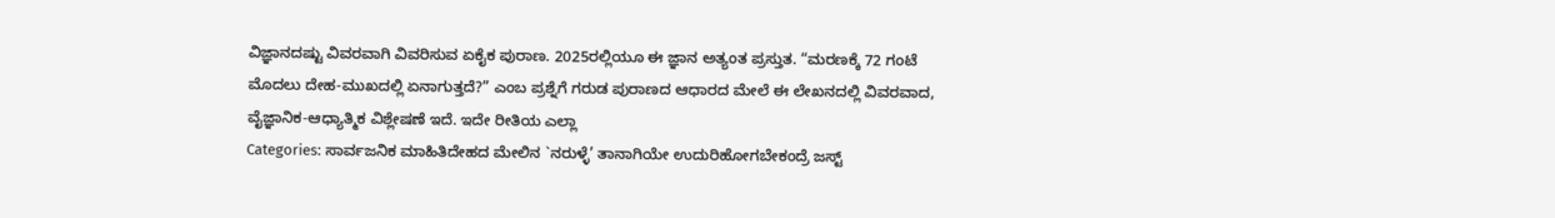ವಿಜ್ಞಾನದಷ್ಟು ವಿವರವಾಗಿ ವಿವರಿಸುವ ಏಕೈಕ ಪುರಾಣ. 2025ರಲ್ಲಿಯೂ ಈ ಜ್ಞಾನ ಅತ್ಯಂತ ಪ್ರಸ್ತುತ. “ಮರಣಕ್ಕೆ 72 ಗಂಟೆ ಮೊದಲು ದೇಹ-ಮುಖದಲ್ಲಿ ಏನಾಗುತ್ತದೆ?” ಎಂಬ ಪ್ರಶ್ನೆಗೆ ಗರುಡ ಪುರಾಣದ ಆಧಾರದ ಮೇಲೆ ಈ ಲೇಖನದಲ್ಲಿ ವಿವರವಾದ, ವೈಜ್ಞಾನಿಕ-ಆಧ್ಯಾತ್ಮಿಕ ವಿಶ್ಲೇಷಣೆ ಇದೆ. ಇದೇ ರೀತಿಯ ಎಲ್ಲಾ
Categories: ಸಾರ್ವಜನಿಕ ಮಾಹಿತಿದೇಹದ ಮೇಲಿನ `ನರುಳ್ಳೆ’ ತಾನಾಗಿಯೇ ಉದುರಿಹೋಗಬೇಕಂದ್ರೆ ಜಸ್ಟ್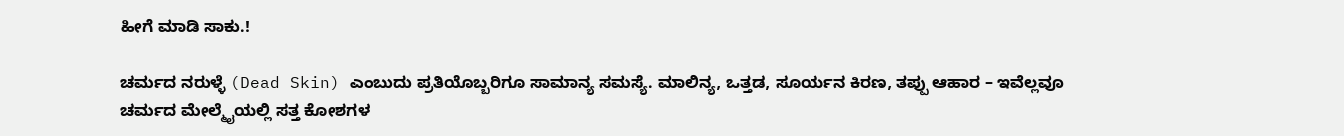ಹೀಗೆ ಮಾಡಿ ಸಾಕು.!

ಚರ್ಮದ ನರುಳ್ಳೆ (Dead Skin) ಎಂಬುದು ಪ್ರತಿಯೊಬ್ಬರಿಗೂ ಸಾಮಾನ್ಯ ಸಮಸ್ಯೆ. ಮಾಲಿನ್ಯ, ಒತ್ತಡ, ಸೂರ್ಯನ ಕಿರಣ, ತಪ್ಪು ಆಹಾರ – ಇವೆಲ್ಲವೂ ಚರ್ಮದ ಮೇಲ್ಮೈಯಲ್ಲಿ ಸತ್ತ ಕೋಶಗಳ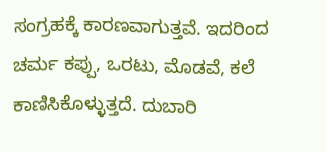ಸಂಗ್ರಹಕ್ಕೆ ಕಾರಣವಾಗುತ್ತವೆ. ಇದರಿಂದ ಚರ್ಮ ಕಪ್ಪು, ಒರಟು, ಮೊಡವೆ, ಕಲೆ ಕಾಣಿಸಿಕೊಳ್ಳುತ್ತದೆ. ದುಬಾರಿ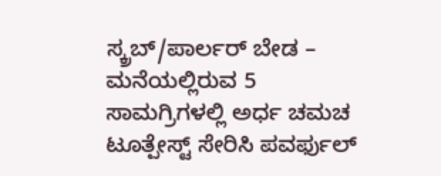ಸ್ಕ್ರಬ್/ಪಾರ್ಲರ್ ಬೇಡ – ಮನೆಯಲ್ಲಿರುವ 5 ಸಾಮಗ್ರಿಗಳಲ್ಲಿ ಅರ್ಧ ಚಮಚ ಟೂತ್ಪೇಸ್ಟ್ ಸೇರಿಸಿ ಪವರ್ಫುಲ್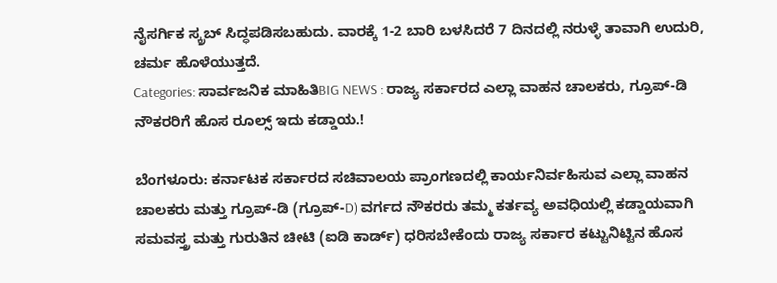ನೈಸರ್ಗಿಕ ಸ್ಕ್ರಬ್ ಸಿದ್ಧಪಡಿಸಬಹುದು. ವಾರಕ್ಕೆ 1-2 ಬಾರಿ ಬಳಸಿದರೆ 7 ದಿನದಲ್ಲಿ ನರುಳ್ಳೆ ತಾವಾಗಿ ಉದುರಿ, ಚರ್ಮ ಹೊಳೆಯುತ್ತದೆ.
Categories: ಸಾರ್ವಜನಿಕ ಮಾಹಿತಿBIG NEWS : ರಾಜ್ಯ ಸರ್ಕಾರದ ಎಲ್ಲಾ ವಾಹನ ಚಾಲಕರು, ಗ್ರೂಪ್-ಡಿ ನೌಕರರಿಗೆ ಹೊಸ ರೂಲ್ಸ್ ಇದು ಕಡ್ಡಾಯ.!

ಬೆಂಗಳೂರು: ಕರ್ನಾಟಕ ಸರ್ಕಾರದ ಸಚಿವಾಲಯ ಪ್ರಾಂಗಣದಲ್ಲಿ ಕಾರ್ಯನಿರ್ವಹಿಸುವ ಎಲ್ಲಾ ವಾಹನ ಚಾಲಕರು ಮತ್ತು ಗ್ರೂಪ್-ಡಿ (ಗ್ರೂಪ್-D) ವರ್ಗದ ನೌಕರರು ತಮ್ಮ ಕರ್ತವ್ಯ ಅವಧಿಯಲ್ಲಿ ಕಡ್ಡಾಯವಾಗಿ ಸಮವಸ್ತ್ರ ಮತ್ತು ಗುರುತಿನ ಚೀಟಿ (ಐಡಿ ಕಾರ್ಡ್) ಧರಿಸಬೇಕೆಂದು ರಾಜ್ಯ ಸರ್ಕಾರ ಕಟ್ಟುನಿಟ್ಟಿನ ಹೊಸ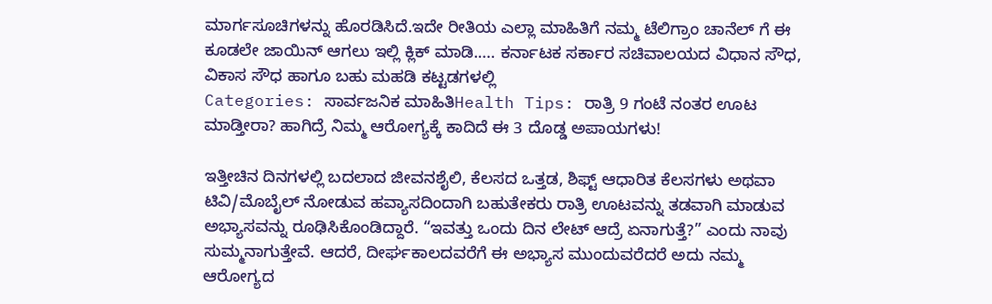ಮಾರ್ಗಸೂಚಿಗಳನ್ನು ಹೊರಡಿಸಿದೆ.ಇದೇ ರೀತಿಯ ಎಲ್ಲಾ ಮಾಹಿತಿಗೆ ನಮ್ಮ ಟೆಲಿಗ್ರಾಂ ಚಾನೆಲ್ ಗೆ ಈ ಕೂಡಲೇ ಜಾಯಿನ್ ಆಗಲು ಇಲ್ಲಿ ಕ್ಲಿಕ್ ಮಾಡಿ.…. ಕರ್ನಾಟಕ ಸರ್ಕಾರ ಸಚಿವಾಲಯದ ವಿಧಾನ ಸೌಧ, ವಿಕಾಸ ಸೌಧ ಹಾಗೂ ಬಹು ಮಹಡಿ ಕಟ್ಟಡಗಳಲ್ಲಿ
Categories: ಸಾರ್ವಜನಿಕ ಮಾಹಿತಿHealth Tips: ರಾತ್ರಿ 9 ಗಂಟೆ ನಂತರ ಊಟ ಮಾಡ್ತೀರಾ? ಹಾಗಿದ್ರೆ ನಿಮ್ಮ ಆರೋಗ್ಯಕ್ಕೆ ಕಾದಿದೆ ಈ 3 ದೊಡ್ಡ ಅಪಾಯಗಳು!

ಇತ್ತೀಚಿನ ದಿನಗಳಲ್ಲಿ ಬದಲಾದ ಜೀವನಶೈಲಿ, ಕೆಲಸದ ಒತ್ತಡ, ಶಿಫ್ಟ್ ಆಧಾರಿತ ಕೆಲಸಗಳು ಅಥವಾ ಟಿವಿ/ಮೊಬೈಲ್ ನೋಡುವ ಹವ್ಯಾಸದಿಂದಾಗಿ ಬಹುತೇಕರು ರಾತ್ರಿ ಊಟವನ್ನು ತಡವಾಗಿ ಮಾಡುವ ಅಭ್ಯಾಸವನ್ನು ರೂಢಿಸಿಕೊಂಡಿದ್ದಾರೆ. “ಇವತ್ತು ಒಂದು ದಿನ ಲೇಟ್ ಆದ್ರೆ ಏನಾಗುತ್ತೆ?” ಎಂದು ನಾವು ಸುಮ್ಮನಾಗುತ್ತೇವೆ. ಆದರೆ, ದೀರ್ಘಕಾಲದವರೆಗೆ ಈ ಅಭ್ಯಾಸ ಮುಂದುವರೆದರೆ ಅದು ನಮ್ಮ ಆರೋಗ್ಯದ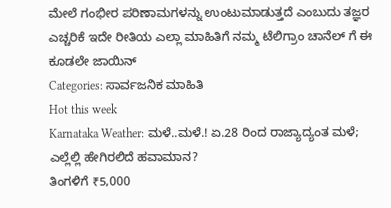ಮೇಲೆ ಗಂಭೀರ ಪರಿಣಾಮಗಳನ್ನು ಉಂಟುಮಾಡುತ್ತದೆ ಎಂಬುದು ತಜ್ಞರ ಎಚ್ಚರಿಕೆ ಇದೇ ರೀತಿಯ ಎಲ್ಲಾ ಮಾಹಿತಿಗೆ ನಮ್ಮ ಟೆಲಿಗ್ರಾಂ ಚಾನೆಲ್ ಗೆ ಈ ಕೂಡಲೇ ಜಾಯಿನ್
Categories: ಸಾರ್ವಜನಿಕ ಮಾಹಿತಿ
Hot this week
Karnataka Weather: ಮಳೆ..ಮಳೆ.! ಏ.28 ರಿಂದ ರಾಜ್ಯಾದ್ಯಂತ ಮಳೆ; ಎಲ್ಲೆಲ್ಲಿ ಹೇಗಿರಲಿದೆ ಹವಾಮಾನ?
ತಿಂಗಳಿಗೆ ₹5,000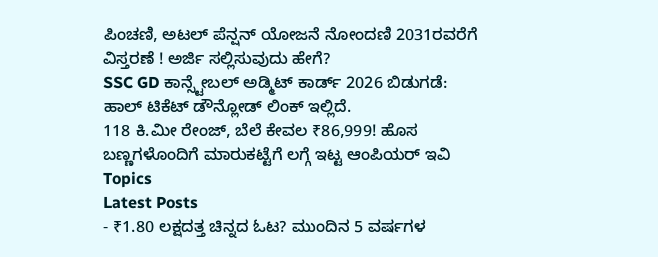ಪಿಂಚಣಿ, ಅಟಲ್ ಪೆನ್ಷನ್ ಯೋಜನೆ ನೋಂದಣಿ 2031ರವರೆಗೆ ವಿಸ್ತರಣೆ ! ಅರ್ಜಿ ಸಲ್ಲಿಸುವುದು ಹೇಗೆ?
SSC GD ಕಾನ್ಸ್ಟೇಬಲ್ ಅಡ್ಮಿಟ್ ಕಾರ್ಡ್ 2026 ಬಿಡುಗಡೆ: ಹಾಲ್ ಟಿಕೆಟ್ ಡೌನ್ಲೋಡ್ ಲಿಂಕ್ ಇಲ್ಲಿದೆ.
118 ಕಿ.ಮೀ ರೇಂಜ್, ಬೆಲೆ ಕೇವಲ ₹86,999! ಹೊಸ ಬಣ್ಣಗಳೊಂದಿಗೆ ಮಾರುಕಟ್ಟೆಗೆ ಲಗ್ಗೆ ಇಟ್ಟ ಆಂಪಿಯರ್ ಇವಿ
Topics
Latest Posts
- ₹1.80 ಲಕ್ಷದತ್ತ ಚಿನ್ನದ ಓಟ? ಮುಂದಿನ 5 ವರ್ಷಗಳ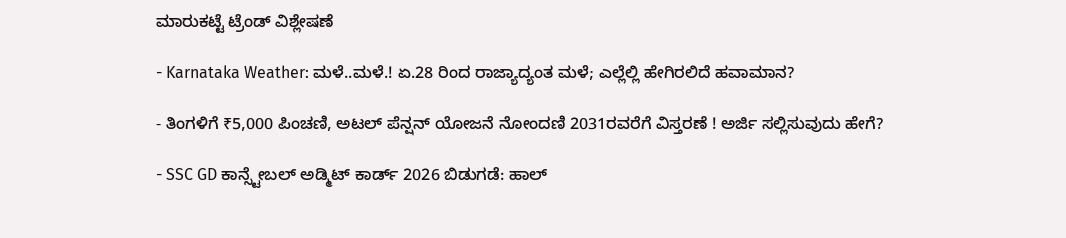ಮಾರುಕಟ್ಟೆ ಟ್ರೆಂಡ್ ವಿಶ್ಲೇಷಣೆ

- Karnataka Weather: ಮಳೆ..ಮಳೆ.! ಏ.28 ರಿಂದ ರಾಜ್ಯಾದ್ಯಂತ ಮಳೆ; ಎಲ್ಲೆಲ್ಲಿ ಹೇಗಿರಲಿದೆ ಹವಾಮಾನ?

- ತಿಂಗಳಿಗೆ ₹5,000 ಪಿಂಚಣಿ, ಅಟಲ್ ಪೆನ್ಷನ್ ಯೋಜನೆ ನೋಂದಣಿ 2031ರವರೆಗೆ ವಿಸ್ತರಣೆ ! ಅರ್ಜಿ ಸಲ್ಲಿಸುವುದು ಹೇಗೆ?

- SSC GD ಕಾನ್ಸ್ಟೇಬಲ್ ಅಡ್ಮಿಟ್ ಕಾರ್ಡ್ 2026 ಬಿಡುಗಡೆ: ಹಾಲ್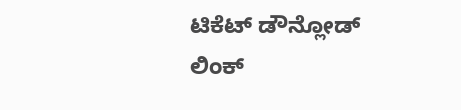ಟಿಕೆಟ್ ಡೌನ್ಲೋಡ್ ಲಿಂಕ್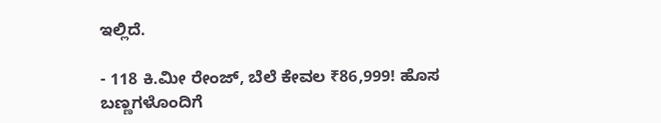ಇಲ್ಲಿದೆ.

- 118 ಕಿ.ಮೀ ರೇಂಜ್, ಬೆಲೆ ಕೇವಲ ₹86,999! ಹೊಸ ಬಣ್ಣಗಳೊಂದಿಗೆ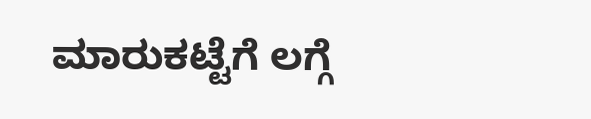ಮಾರುಕಟ್ಟೆಗೆ ಲಗ್ಗೆ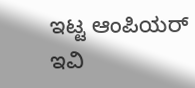ಇಟ್ಟ ಆಂಪಿಯರ್ ಇವಿ